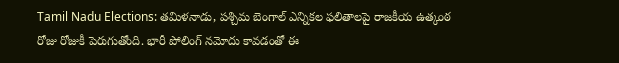Tamil Nadu Elections: తమిళనాడు, పశ్చిమ బెంగాల్ ఎన్నికల ఫలితాలపై రాజకీయ ఉత్కంఠ రోజు రోజుకీ పెరుగుతోంది. భారీ పోలింగ్ నమోదు కావడంతో ఈ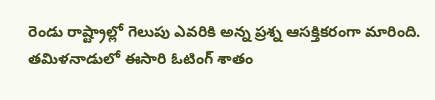రెండు రాష్ట్రాల్లో గెలుపు ఎవరికి అన్న ప్రశ్న ఆసక్తికరంగా మారింది. తమిళనాడులో ఈసారి ఓటింగ్ శాతం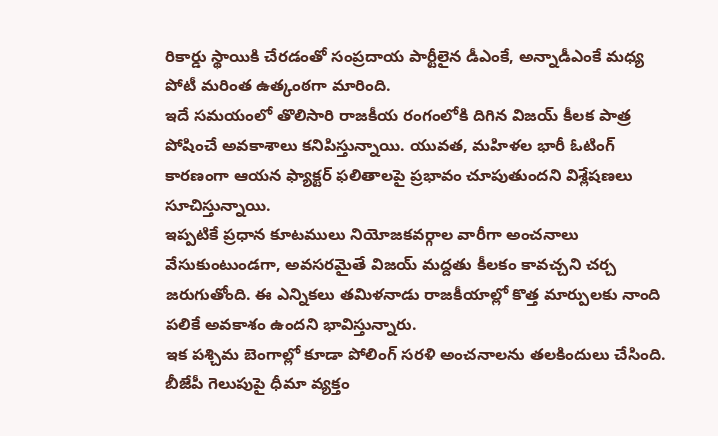రికార్డు స్థాయికి చేరడంతో సంప్రదాయ పార్టీలైన డీఎంకే, అన్నాడీఎంకే మధ్య పోటీ మరింత ఉత్కంఠగా మారింది.
ఇదే సమయంలో తొలిసారి రాజకీయ రంగంలోకి దిగిన విజయ్ కీలక పాత్ర పోషించే అవకాశాలు కనిపిస్తున్నాయి. యువత, మహిళల భారీ ఓటింగ్ కారణంగా ఆయన ఫ్యాక్టర్ ఫలితాలపై ప్రభావం చూపుతుందని విశ్లేషణలు సూచిస్తున్నాయి.
ఇప్పటికే ప్రధాన కూటములు నియోజకవర్గాల వారీగా అంచనాలు వేసుకుంటుండగా, అవసరమైతే విజయ్ మద్దతు కీలకం కావచ్చని చర్చ జరుగుతోంది. ఈ ఎన్నికలు తమిళనాడు రాజకీయాల్లో కొత్త మార్పులకు నాంది పలికే అవకాశం ఉందని భావిస్తున్నారు.
ఇక పశ్చిమ బెంగాల్లో కూడా పోలింగ్ సరళి అంచనాలను తలకిందులు చేసింది. బీజేపీ గెలుపుపై ధీమా వ్యక్తం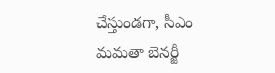చేస్తుండగా, సీఎం మమతా బెనర్జీ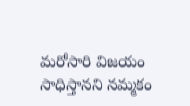మరోసారి విజయం సాధిస్తానని నమ్మకం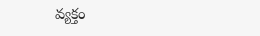వ్యక్తం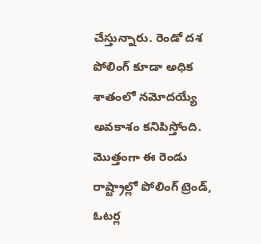చేస్తున్నారు. రెండో దశ పోలింగ్ కూడా అధిక శాతంలో నమోదయ్యే అవకాశం కనిపిస్తోంది.
మొత్తంగా ఈ రెండు రాష్ట్రాల్లో పోలింగ్ ట్రెండ్, ఓటర్ల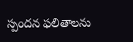స్పందన ఫలితాలను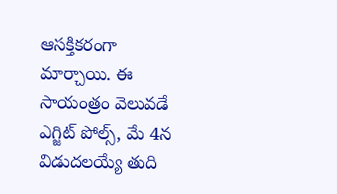ఆసక్తికరంగా మార్చాయి. ఈ సాయంత్రం వెలువడే ఎగ్జిట్ పోల్స్, మే 4న విడుదలయ్యే తుది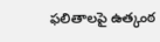ఫలితాలపై ఉత్కంఠ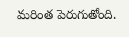మరింత పెరుగుతోంది.